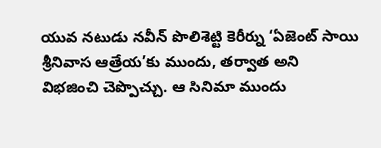యువ నటుడు నవీన్ పొలిశెట్టి కెరీర్ను ‘ఏజెంట్ సాయి శ్రీనివాస ఆత్రేయ’కు ముందు, తర్వాత అని విభజించి చెప్పొచ్చు. ఆ సినిమా ముందు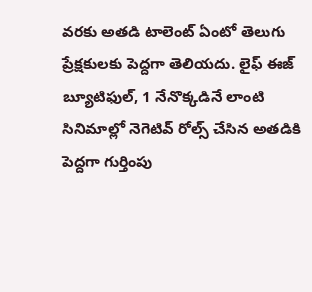వరకు అతడి టాలెంట్ ఏంటో తెలుగు ప్రేక్షకులకు పెద్దగా తెలియదు. లైఫ్ ఈజ్ బ్యూటిఫుల్, 1 నేనొక్కడినే లాంటి సినిమాల్లో నెగెటివ్ రోల్స్ చేసిన అతడికి పెద్దగా గుర్తింపు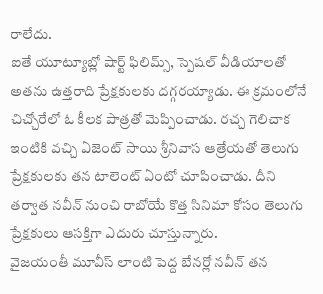రాలేదు.
ఐతే యూట్యూబ్లో షార్ట్ ఫిలిమ్స్, స్పెషల్ వీడియాలతో అతను ఉత్తరాది ప్రేక్షకులకు దగ్గరయ్యాడు. ఈ క్రమంలోనే చిచ్చోరేలో ఓ కీలక పాత్రతో మెప్పించాడు. రచ్చ గెలిచాక ఇంటికి వచ్చి ఏజెంట్ సాయి శ్రీనివాస ఆత్రేయతో తెలుగు ప్రేక్షకులకు తన టాలెంట్ ఏంటో చూపించాడు. దీని తర్వాత నవీన్ నుంచి రాబోయే కొత్త సినిమా కోసం తెలుగు ప్రేక్షకులు ఆసక్తిగా ఎదురు చూస్తున్నారు.
వైజయంతీ మూవీస్ లాంటి పెద్ద బేనర్లో నవీన్ తన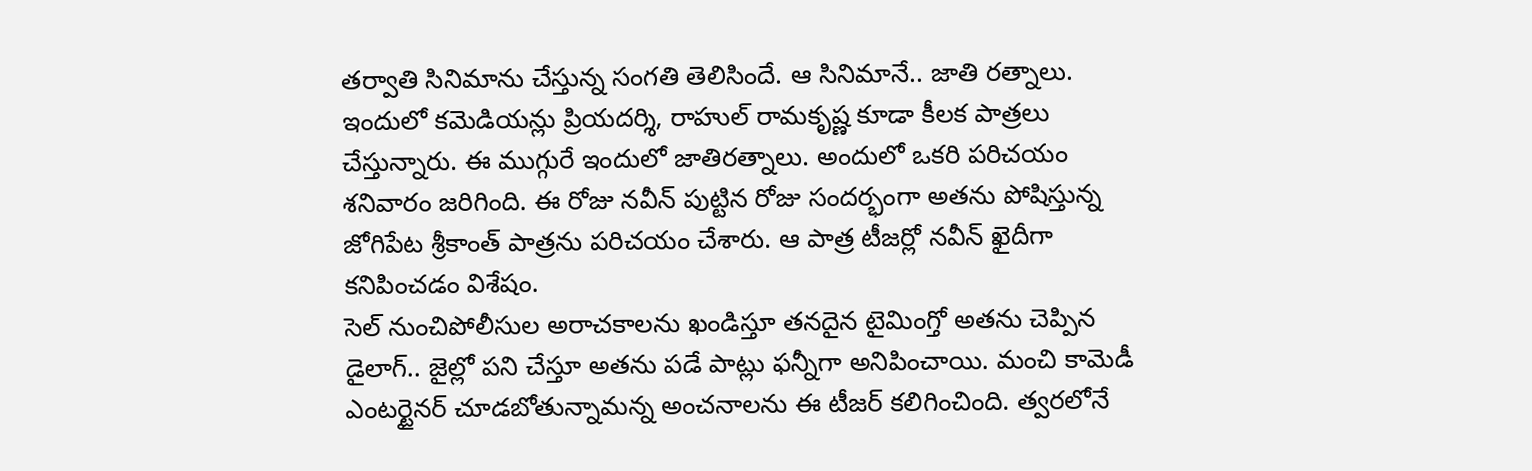తర్వాతి సినిమాను చేస్తున్న సంగతి తెలిసిందే. ఆ సినిమానే.. జాతి రత్నాలు. ఇందులో కమెడియన్లు ప్రియదర్శి, రాహుల్ రామకృష్ణ కూడా కీలక పాత్రలు చేస్తున్నారు. ఈ ముగ్గురే ఇందులో జాతిరత్నాలు. అందులో ఒకరి పరిచయం శనివారం జరిగింది. ఈ రోజు నవీన్ పుట్టిన రోజు సందర్భంగా అతను పోషిస్తున్న జోగిపేట శ్రీకాంత్ పాత్రను పరిచయం చేశారు. ఆ పాత్ర టీజర్లో నవీన్ ఖైదీగా కనిపించడం విశేషం.
సెల్ నుంచిపోలీసుల అరాచకాలను ఖండిస్తూ తనదైన టైమింగ్తో అతను చెప్పిన డైలాగ్.. జైల్లో పని చేస్తూ అతను పడే పాట్లు ఫన్నీగా అనిపించాయి. మంచి కామెడీ ఎంటర్టైనర్ చూడబోతున్నామన్న అంచనాలను ఈ టీజర్ కలిగించింది. త్వరలోనే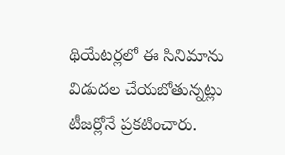థియేటర్లలో ఈ సినిమాను విడుదల చేయబోతున్నట్లు టీజర్లోనే ప్రకటించారు.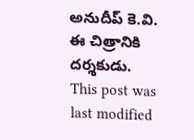అనుదీప్ కె.వి. ఈ చిత్రానికి దర్శకుడు.
This post was last modified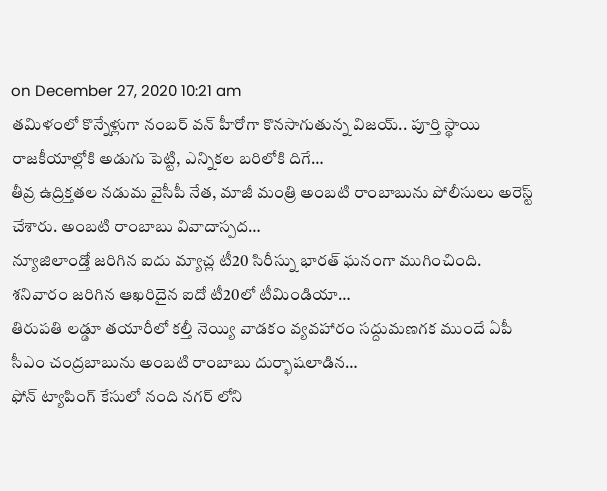on December 27, 2020 10:21 am
తమిళంలో కొన్నేళ్లుగా నంబర్ వన్ హీరోగా కొనసాగుతున్న విజయ్.. పూర్తి స్థాయి రాజకీయాల్లోకి అడుగు పెట్టి, ఎన్నికల బరిలోకి దిగే…
తీవ్ర ఉద్రిక్తతల నడుమ వైసీపీ నేత, మాజీ మంత్రి అంబటి రాంబాబును పోలీసులు అరెస్ట్ చేశారు. అంబటి రాంబాబు వివాదాస్పద…
న్యూజిలాండ్తో జరిగిన ఐదు మ్యాచ్ల టీ20 సిరీస్ను భారత్ ఘనంగా ముగించింది. శనివారం జరిగిన ఆఖరిదైన ఐదో టీ20లో టీమిండియా…
తిరుపతి లడ్డూ తయారీలో కల్తీ నెయ్యి వాడకం వ్యవహారం సద్దుమణగక ముందే ఏపీ సీఎం చంద్రబాబును అంబటి రాంబాబు దుర్భాషలాడిన…
ఫోన్ ట్యాపింగ్ కేసులో నంది నగర్ లోని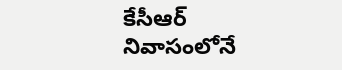కేసీఆర్ నివాసంలోనే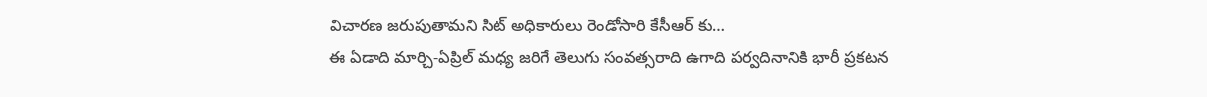విచారణ జరుపుతామని సిట్ అధికారులు రెండోసారి కేసీఆర్ కు…
ఈ ఏడాది మార్చి-ఏప్రిల్ మధ్య జరిగే తెలుగు సంవత్సరాది ఉగాది పర్వదినానికి భారీ ప్రకటన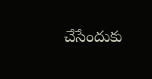చేసేందుకు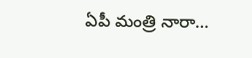ఏపీ మంత్రి నారా…